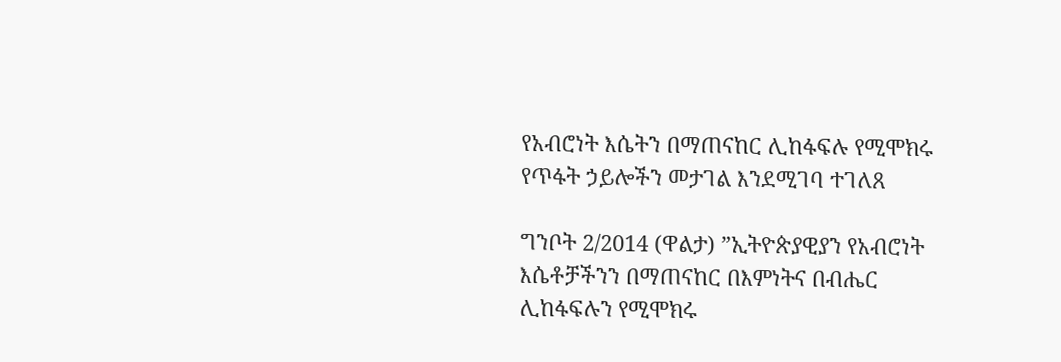የአብሮነት እሴትን በማጠናከር ሊከፋፍሉ የሚሞክሩ የጥፋት ኃይሎችን መታገል እንደሚገባ ተገለጸ

ግንቦት 2/2014 (ዋልታ) ”ኢትዮጵያዊያን የአብሮነት እሴቶቻችንን በማጠናከር በእምነትና በብሔር ሊከፋፍሉን የሚሞክሩ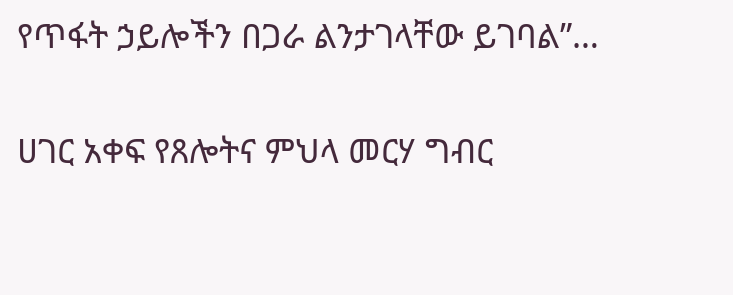የጥፋት ኃይሎችን በጋራ ልንታገላቸው ይገባል”…

ሀገር አቀፍ የጸሎትና ምህላ መርሃ ግብር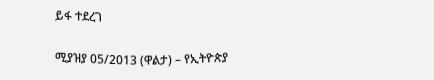ይፋ ተደረገ

ሚያዝያ 05/2013 (ዋልታ) – የኢትዮጵያ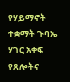የሃይማኖት ተቋማት ጉባኤ ሃገር አቀፍ የጸሎትና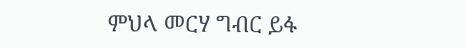ምህላ መርሃ ግብር ይፋ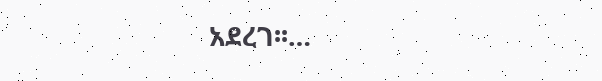አደረገ፡፡…